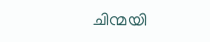ചിന്മയി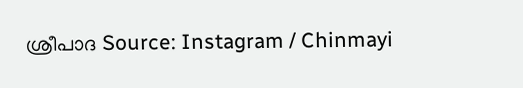ശ്രീപാദ Source: Instagram / Chinmayi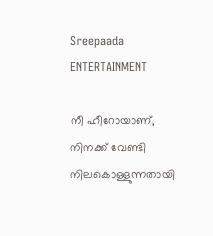Sreepaada
ENTERTAINMENT

നീ ഹീറോയാണ്, നിനക്ക് വേണ്ടി നിലകൊള്ളുന്നതായി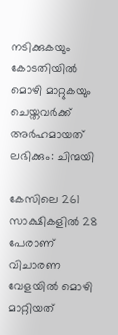നടിക്കുകയും കോടതിയിൽ മൊഴി മാറ്റുകയും ചെയ്തവർക്ക് അർഹമായത് ലഭിക്കും: ചിന്മയി

കേസിലെ 261 സാക്ഷികളിൽ 28 പേരാണ് വിചാരണ വേളയിൽ മൊഴി മാറ്റിയത്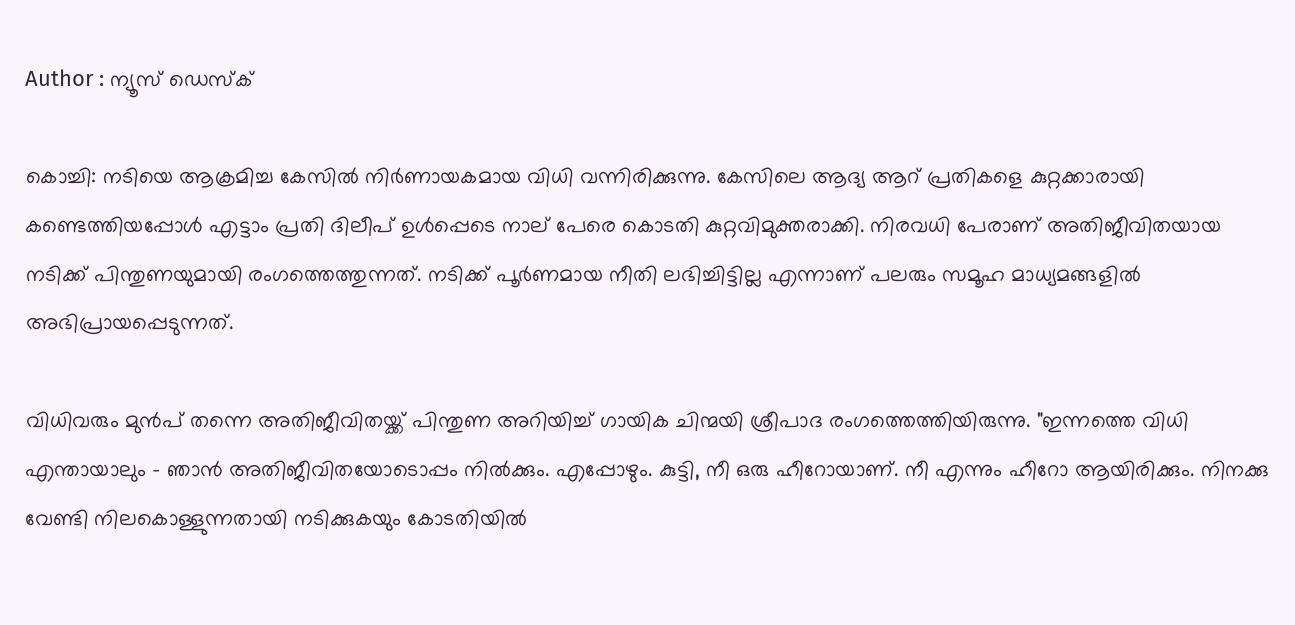Author : ന്യൂസ് ഡെസ്ക്

കൊച്ചി: നടിയെ ആക്രമിച്ച കേസിൽ നിർണായകമായ വിധി വന്നിരിക്കുന്നു. കേസിലെ ആദ്യ ആറ് പ്രതികളെ കുറ്റക്കാരായി കണ്ടെത്തിയപ്പോൾ എട്ടാം പ്രതി ദിലീപ് ഉൾപ്പെടെ നാല് പേരെ കൊടതി കുറ്റവിമുക്തരാക്കി. നിരവധി പേരാണ് അതിജീവിതയായ നടിക്ക് പിന്തുണയുമായി രംഗത്തെത്തുന്നത്. നടിക്ക് പൂർണമായ നീതി ലഭിച്ചിട്ടില്ല എന്നാണ് പലരും സമൂഹ മാധ്യമങ്ങളിൽ അഭിപ്രായപ്പെടുന്നത്.

വിധിവരും മുൻപ് തന്നെ അതിജീവിതയ്ക്ക് പിന്തുണ അറിയിച്ച് ഗായിക ചിന്മയി ശ്രീപാദ രംഗത്തെത്തിയിരുന്നു. "ഇന്നത്തെ വിധി എന്തായാലും - ഞാൻ അതിജീവിതയോടൊപ്പം നിൽക്കും. എപ്പോഴും. കുട്ടി, നീ ഒരു ഹീറോയാണ്. നീ എന്നും ഹീറോ ആയിരിക്കും. നിനക്കു വേണ്ടി നിലകൊള്ളുന്നതായി നടിക്കുകയും കോടതിയിൽ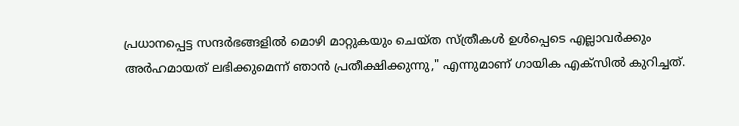പ്രധാനപ്പെട്ട സന്ദർഭങ്ങളിൽ മൊഴി മാറ്റുകയും ചെയ്ത സ്ത്രീകൾ ഉൾപ്പെടെ എല്ലാവർക്കും അർഹമായത് ലഭിക്കുമെന്ന് ഞാൻ പ്രതീക്ഷിക്കുന്നു," എന്നുമാണ് ഗായിക എക്സിൽ കുറിച്ചത്.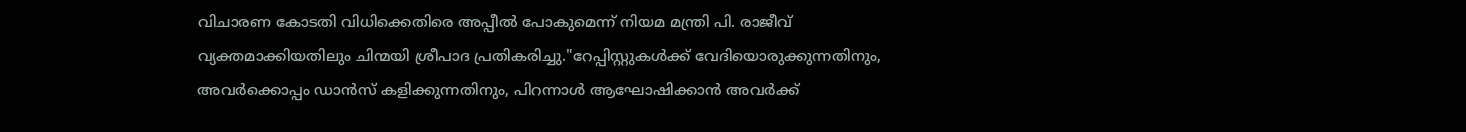വിചാരണ കോടതി വിധിക്കെതിരെ അപ്പീൽ പോകുമെന്ന് നിയമ മന്ത്രി പി. രാജീവ് വ്യക്തമാക്കിയതിലും ചിന്മയി ശ്രീപാദ പ്രതികരിച്ചു."റേപ്പിസ്റ്റുകൾക്ക് വേദിയൊരുക്കുന്നതിനും, അവർക്കൊപ്പം ഡാൻസ് കളിക്കുന്നതിനും, പിറന്നാൾ ആഘോഷിക്കാൻ അവർക്ക്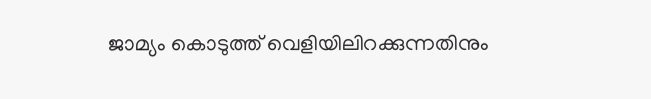ജാമ്യം കൊടുത്ത് വെളിയിലിറക്കുന്നതിനും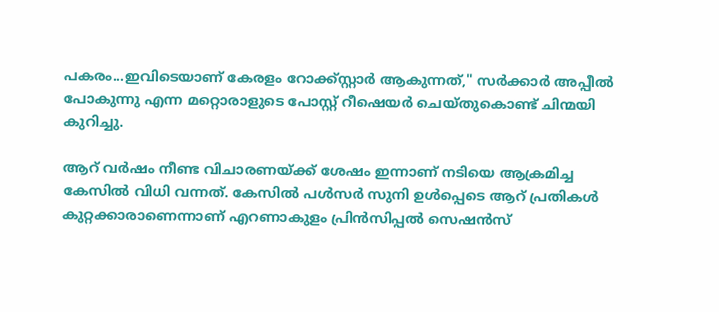പകരം...ഇവിടെയാണ് കേരളം റോക്ക്‌സ്റ്റാർ ആകുന്നത്," സർക്കാർ അപ്പീൽ പോകുന്നു എന്ന മറ്റൊരാളുടെ പോസ്റ്റ് റീഷെയർ ചെയ്തുകൊണ്ട് ചിന്മയി കുറിച്ചു.

ആറ് വർഷം നീണ്ട വിചാരണയ്ക്ക് ശേഷം ഇന്നാണ് നടിയെ ആക്രമിച്ച കേസിൽ വിധി വന്നത്. കേസിൽ പൾസർ സുനി ഉൾപ്പെടെ ആറ് പ്രതികൾ കുറ്റക്കാരാണെന്നാണ് എറണാകുളം പ്രിൻസിപ്പൽ സെഷൻസ്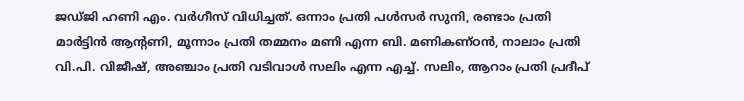ജഡ്ജി ഹണി എം. വർഗീസ് വിധിച്ചത്. ഒന്നാം പ്രതി പള്‍സര്‍ സുനി, രണ്ടാം പ്രതി മാര്‍ട്ടിന്‍ ആന്റണി, മൂന്നാം പ്രതി തമ്മനം മണി എന്ന ബി. മണികണ്ഠന്‍, നാലാം പ്രതി വി.പി. വിജീഷ്, അഞ്ചാം പ്രതി വടിവാള്‍ സലിം എന്ന എച്ച്. സലിം, ആറാം പ്രതി പ്രദീപ്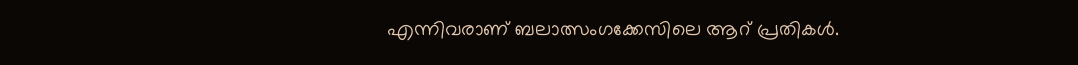എന്നിവരാണ് ബലാത്സംഗക്കേസിലെ ആറ് പ്രതികള്‍.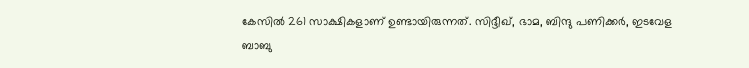കേസിൽ 261 സാക്ഷികളാണ് ഉണ്ടായിരുന്നത്. സിദ്ദീഖ്, ഭാമ, ബിന്ദു പണിക്കർ, ഇടവേള ബാബു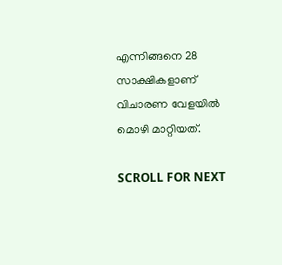എന്നിങ്ങനെ 28 സാക്ഷികളാണ് വിചാരണ വേളയിൽ മൊഴി മാറ്റിയത്.

SCROLL FOR NEXT